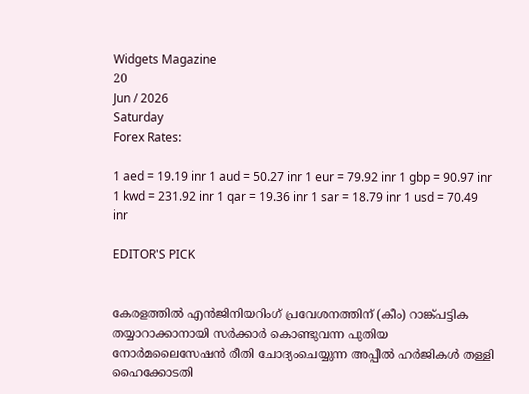Widgets Magazine
20
Jun / 2026
Saturday
Forex Rates:

1 aed = 19.19 inr 1 aud = 50.27 inr 1 eur = 79.92 inr 1 gbp = 90.97 inr 1 kwd = 231.92 inr 1 qar = 19.36 inr 1 sar = 18.79 inr 1 usd = 70.49 inr

EDITOR'S PICK


കേരളത്തിൽ എൻജിനിയറിംഗ് പ്രവേശനത്തിന് (കീം) റാങ്ക്പട്ടിക തയ്യാറാക്കാനായി സർക്കാർ കൊണ്ടുവന്ന പുതിയ നോർമലൈസേഷൻ രീതി ചോദ്യംചെയ്യുന്ന അപ്പീൽ ഹർജികൾ തള്ളി ഹൈക്കോടതി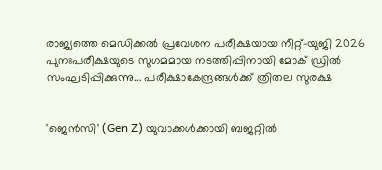രാജ്യത്തെ മെഡിക്കൽ പ്രവേശന പരീക്ഷയായ നീറ്റ്-യുജി 2026 പുനഃപരീക്ഷയുടെ സുഗമമായ നടത്തിപ്പിനായി മോക് ഡ്രിൽ സംഘടിപ്പിക്കുന്നു... പരീക്ഷാകേന്ദ്രങ്ങള്‍ക്ക് ത്രിതല സുരക്ഷ


'ജെൻസി' (Gen Z) യുവാക്കൾക്കായി ബജറ്റിൽ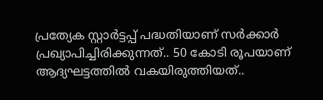പ്രത്യേക സ്റ്റാർട്ടപ്പ് പദ്ധതിയാണ് സർക്കാർ പ്രഖ്യാപിച്ചിരിക്കുന്നത്.. 50 കോടി രൂപയാണ് ആദ്യഘട്ടത്തിൽ വകയിരുത്തിയത്..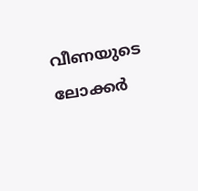വീണയുടെ ലോക്കര്‍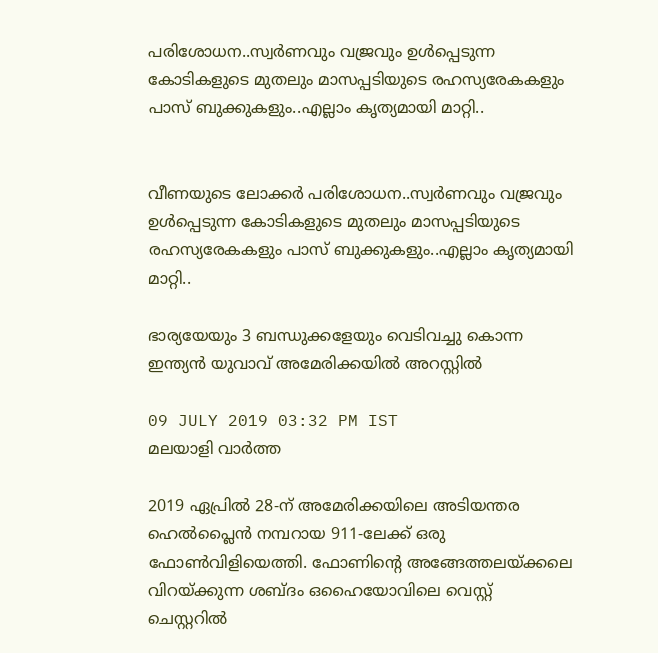പരിശോധന..സ്വര്‍ണവും വജ്രവും ഉള്‍പ്പെടുന്ന കോടികളുടെ മുതലും മാസപ്പടിയുടെ രഹസ്യരേകകളും പാസ് ബുക്കുകളും..എല്ലാം കൃത്യമായി മാറ്റി..


വീണയുടെ ലോക്കര്‍ പരിശോധന..സ്വര്‍ണവും വജ്രവും ഉള്‍പ്പെടുന്ന കോടികളുടെ മുതലും മാസപ്പടിയുടെ രഹസ്യരേകകളും പാസ് ബുക്കുകളും..എല്ലാം കൃത്യമായി മാറ്റി..

ഭാര്യയേയും 3 ബന്ധുക്കളേയും വെടിവച്ചു കൊന്ന ഇന്ത്യന്‍ യുവാവ് അമേരിക്കയില്‍ അറസ്റ്റില്‍

09 JULY 2019 03:32 PM IST
മലയാളി വാര്‍ത്ത

2019 ഏപ്രില്‍ 28-ന് അമേരിക്കയിലെ അടിയന്തര ഹെല്‍പ്ലൈന്‍ നമ്പറായ 911-ലേക്ക് ഒരു ഫോണ്‍വിളിയെത്തി. ഫോണിന്റെ അങ്ങേത്തലയ്ക്കലെ വിറയ്ക്കുന്ന ശബ്ദം ഒഹൈയോവിലെ വെസ്റ്റ് ചെസ്റ്ററില്‍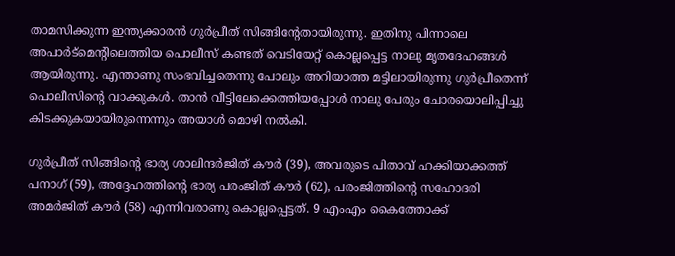താമസിക്കുന്ന ഇന്ത്യക്കാരന്‍ ഗുര്‍പ്രീത് സിങ്ങിന്റേതായിരുന്നു. ഇതിനു പിന്നാലെ അപാര്‍ട്‌മെന്റിലെത്തിയ പൊലീസ് കണ്ടത് വെടിയേറ്റ് കൊല്ലപ്പെട്ട നാലു മൃതദേഹങ്ങള്‍ ആയിരുന്നു. എന്താണു സംഭവിച്ചതെന്നു പോലും അറിയാത്ത മട്ടിലായിരുന്നു ഗുര്‍പ്രീതെന്ന് പൊലീസിന്റെ വാക്കുകള്‍. താന്‍ വീട്ടിലേക്കെത്തിയപ്പോള്‍ നാലു പേരും ചോരയൊലിപ്പിച്ചു കിടക്കുകയായിരുന്നെന്നും അയാള്‍ മൊഴി നല്‍കി.

ഗുര്‍പ്രീത് സിങ്ങിന്റെ ഭാര്യ ശാലിന്ദര്‍ജിത് കൗര്‍ (39), അവരുടെ പിതാവ് ഹക്കിയാക്കത്ത് പനാഗ് (59), അദ്ദേഹത്തിന്റെ ഭാര്യ പരംജിത് കൗര്‍ (62), പരംജിത്തിന്റെ സഹോദരി അമര്‍ജിത് കൗര്‍ (58) എന്നിവരാണു കൊല്ലപ്പെട്ടത്. 9 എംഎം കൈത്തോക്ക്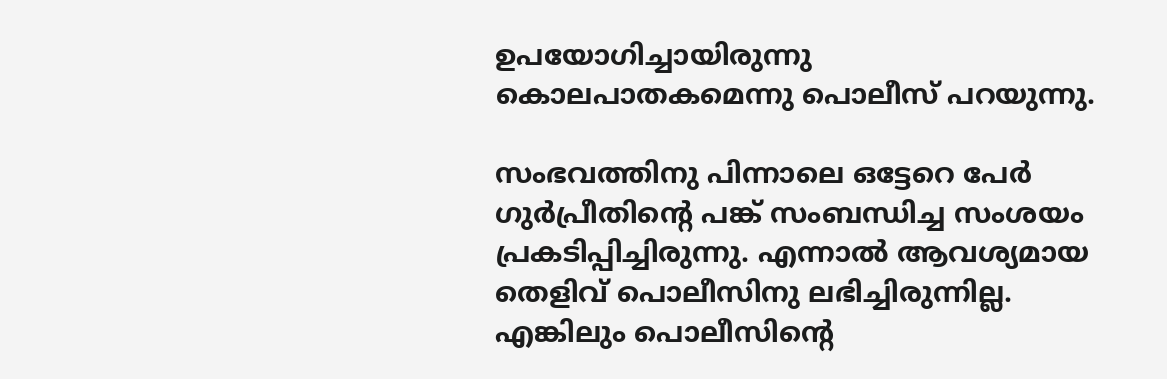ഉപയോഗിച്ചായിരുന്നു കൊലപാതകമെന്നു പൊലീസ് പറയുന്നു.

സംഭവത്തിനു പിന്നാലെ ഒട്ടേറെ പേര്‍ ഗുര്‍പ്രീതിന്റെ പങ്ക് സംബന്ധിച്ച സംശയം പ്രകടിപ്പിച്ചിരുന്നു. എന്നാല്‍ ആവശ്യമായ തെളിവ് പൊലീസിനു ലഭിച്ചിരുന്നില്ല. എങ്കിലും പൊലീസിന്റെ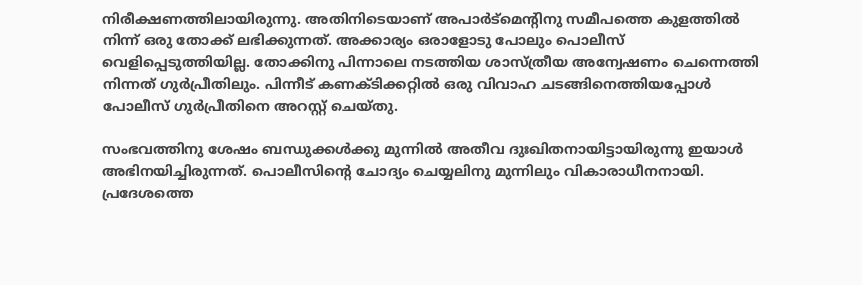നിരീക്ഷണത്തിലായിരുന്നു. അതിനിടെയാണ് അപാര്‍ട്‌മെന്റിനു സമീപത്തെ കുളത്തില്‍ നിന്ന് ഒരു തോക്ക് ലഭിക്കുന്നത്. അക്കാര്യം ഒരാളോടു പോലും പൊലീസ് വെളിപ്പെടുത്തിയില്ല. തോക്കിനു പിന്നാലെ നടത്തിയ ശാസ്ത്രീയ അന്വേഷണം ചെന്നെത്തി നിന്നത് ഗുര്‍പ്രീതിലും. പിന്നീട് കണക്ടിക്കറ്റില്‍ ഒരു വിവാഹ ചടങ്ങിനെത്തിയപ്പോള്‍ പോലീസ് ഗുര്‍പ്രീതിനെ അറസ്റ്റ് ചെയ്തു.

സംഭവത്തിനു ശേഷം ബന്ധുക്കള്‍ക്കു മുന്നില്‍ അതീവ ദുഃഖിതനായിട്ടായിരുന്നു ഇയാള്‍ അഭിനയിച്ചിരുന്നത്. പൊലീസിന്റെ ചോദ്യം ചെയ്യലിനു മുന്നിലും വികാരാധീനനായി. പ്രദേശത്തെ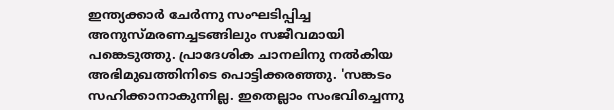ഇന്ത്യക്കാര്‍ ചേര്‍ന്നു സംഘടിപ്പിച്ച അനുസ്മരണച്ചടങ്ങിലും സജീവമായി പങ്കെടുത്തു. പ്രാദേശിക ചാനലിനു നല്‍കിയ അഭിമുഖത്തിനിടെ പൊട്ടിക്കരഞ്ഞു. 'സങ്കടം സഹിക്കാനാകുന്നില്ല. ഇതെല്ലാം സംഭവിച്ചെന്നു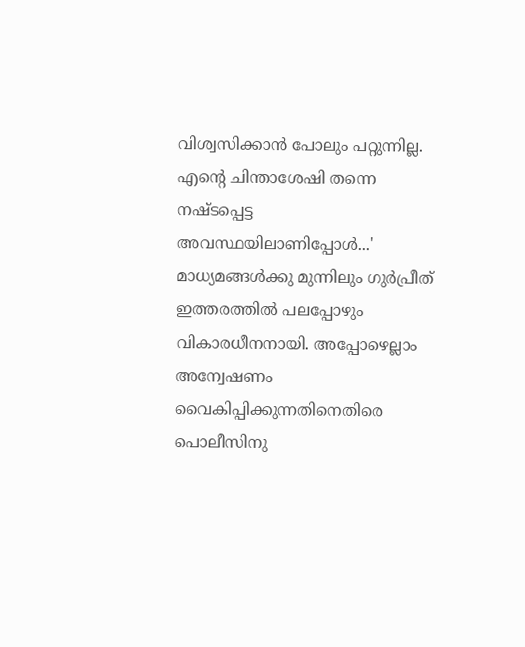വിശ്വസിക്കാന്‍ പോലും പറ്റുന്നില്ല. എന്റെ ചിന്താശേഷി തന്നെ നഷ്ടപ്പെട്ട അവസ്ഥയിലാണിപ്പോള്‍...' മാധ്യമങ്ങള്‍ക്കു മുന്നിലും ഗുര്‍പ്രീത് ഇത്തരത്തില്‍ പലപ്പോഴും വികാരധീനനായി. അപ്പോഴെല്ലാം അന്വേഷണം വൈകിപ്പിക്കുന്നതിനെതിരെ പൊലീസിനു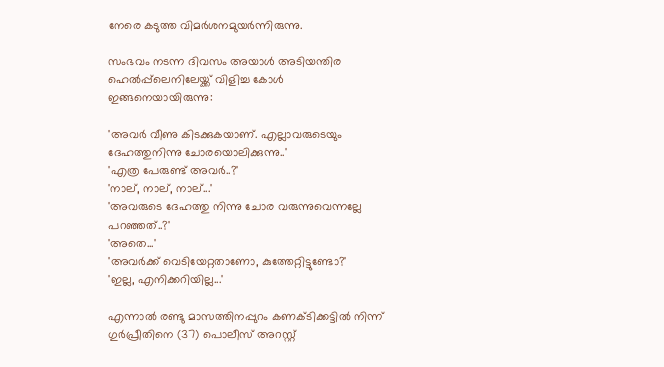നേരെ കടുത്ത വിമര്‍ശനമുയര്‍ന്നിരുന്നു.

സംഭവം നടന്ന ദിവസം അയാള്‍ അടിയന്തിര ഹെല്‍പ്പ്‌ലെനിലേയ്ക്ക് വിളിച്ച കോള്‍ ഇങ്ങനെയായിരുന്നു:

'അവര്‍ വീണു കിടക്കുകയാണ്. എല്ലാവരുടെയും ദേഹത്തുനിന്നു ചോരയൊലിക്കുന്നു..'
'എത്ര പേരുണ്ട് അവര്‍..?'
'നാല്, നാല്, നാല്...'
'അവരുടെ ദേഹത്തു നിന്നു ചോര വരുന്നുവെന്നല്ലേ പറഞ്ഞത്..?'
'അതെ...'
'അവര്‍ക്ക് വെടിയേറ്റതാണോ, കുത്തേറ്റിട്ടുണ്ടോ?'
'ഇല്ല, എനിക്കറിയില്ല...'

എന്നാല്‍ രണ്ടു മാസത്തിനപ്പുറം കണക്ടിക്കട്ടില്‍ നിന്ന് ഗുര്‍പ്രീതിനെ (37) പൊലീസ് അറസ്റ്റ്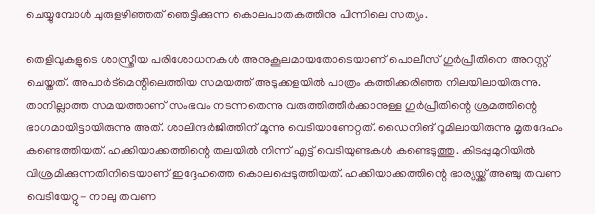ചെയ്യുമ്പോള്‍ ചുരുളഴിഞ്ഞത് ഞെട്ടിക്കുന്ന കൊലപാതകത്തിനു പിന്നിലെ സത്യം.

തെളിവുകളുടെ ശാസ്ത്രീയ പരിശോധനകള്‍ അനുകൂലമായതോടെയാണ് പൊലീസ് ഗുര്‍പ്രീതിനെ അറസ്റ്റ് ചെയ്തത്. അപാര്‍ട്‌മെന്റിലെത്തിയ സമയത്ത് അടുക്കളയില്‍ പാത്രം കത്തിക്കരിഞ്ഞ നിലയിലായിരുന്നു. താനില്ലാത്ത സമയത്താണ് സംഭവം നടന്നതെന്നു വരുത്തിത്തീര്‍ക്കാനുള്ള ഗുര്‍പ്രീതിന്റെ ശ്രമത്തിന്റെ ഭാഗമായിട്ടായിരുന്നു അത്. ശാലിന്ദര്‍ജിത്തിന് മൂന്നു വെടിയാണേറ്റത്. ഡൈനിങ് റൂമിലായിരുന്നു മൃതദേഹം കണ്ടെത്തിയത്. ഹക്കിയാക്കത്തിന്റെ തലയില്‍ നിന്ന് എട്ട് വെടിയുണ്ടകള്‍ കണ്ടെടുത്തു. കിടപ്പുമുറിയില്‍ വിശ്രമിക്കുന്നതിനിടെയാണ് ഇദ്ദേഹത്തെ കൊലപ്പെടുത്തിയത്. ഹക്കിയാക്കത്തിന്റെ ഭാര്യയ്ക്ക് അഞ്ചു തവണ വെടിയേറ്റു- നാലു തവണ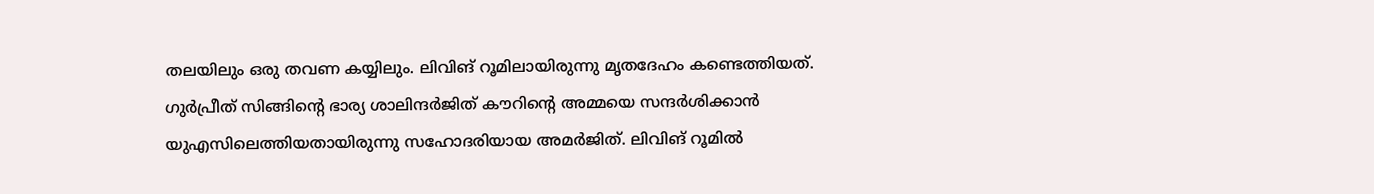തലയിലും ഒരു തവണ കയ്യിലും. ലിവിങ് റൂമിലായിരുന്നു മൃതദേഹം കണ്ടെത്തിയത്. ഗുര്‍പ്രീത് സിങ്ങിന്റെ ഭാര്യ ശാലിന്ദര്‍ജിത് കൗറിന്റെ അമ്മയെ സന്ദര്‍ശിക്കാന്‍ യുഎസിലെത്തിയതായിരുന്നു സഹോദരിയായ അമര്‍ജിത്. ലിവിങ് റൂമില്‍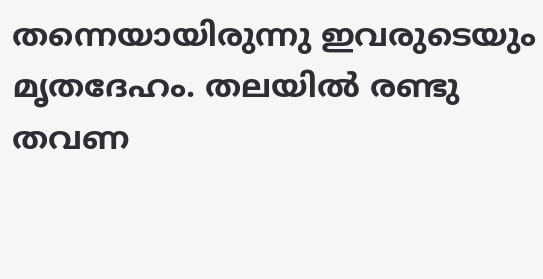തന്നെയായിരുന്നു ഇവരുടെയും മൃതദേഹം. തലയില്‍ രണ്ടു തവണ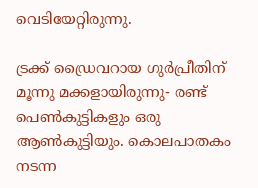വെടിയേറ്റിരുന്നു.

ട്രക്ക് ഡ്രൈവറായ ഗുര്‍പ്രീതിന് മൂന്നു മക്കളായിരുന്നു- രണ്ട് പെണ്‍കുട്ടികളും ഒരു ആണ്‍കുട്ടിയും. കൊലപാതകം നടന്ന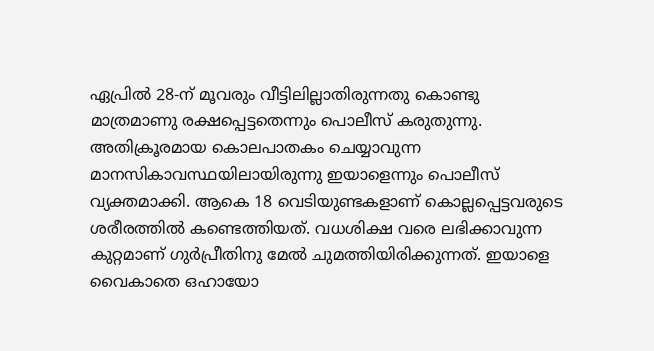ഏപ്രില്‍ 28-ന് മൂവരും വീട്ടിലില്ലാതിരുന്നതു കൊണ്ടു മാത്രമാണു രക്ഷപ്പെട്ടതെന്നും പൊലീസ് കരുതുന്നു. അതിക്രൂരമായ കൊലപാതകം ചെയ്യാവുന്ന മാനസികാവസ്ഥയിലായിരുന്നു ഇയാളെന്നും പൊലീസ് വ്യക്തമാക്കി. ആകെ 18 വെടിയുണ്ടകളാണ് കൊല്ലപ്പെട്ടവരുടെ ശരീരത്തില്‍ കണ്ടെത്തിയത്. വധശിക്ഷ വരെ ലഭിക്കാവുന്ന കുറ്റമാണ് ഗുര്‍പ്രീതിനു മേല്‍ ചുമത്തിയിരിക്കുന്നത്. ഇയാളെ വൈകാതെ ഒഹായോ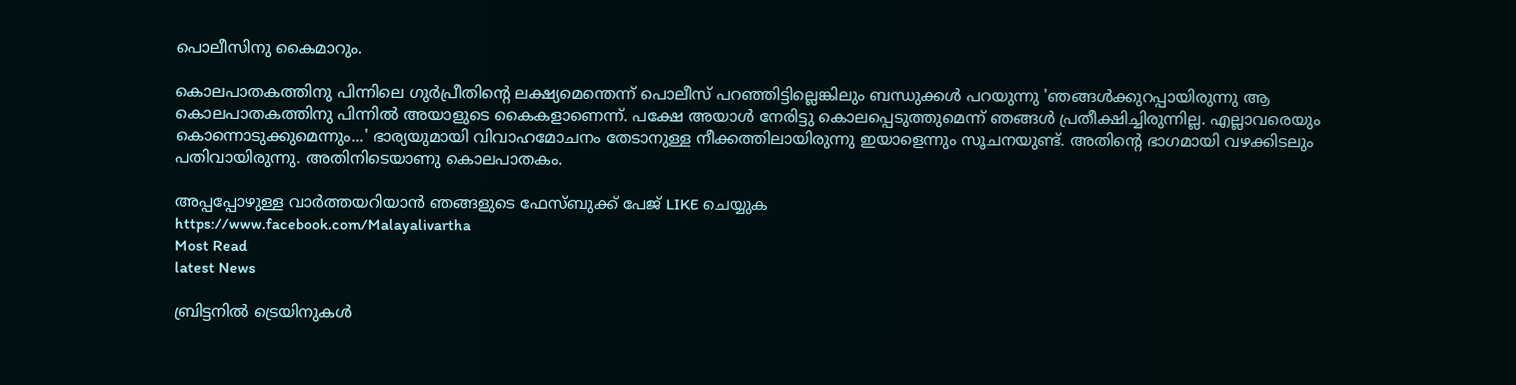പൊലീസിനു കൈമാറും.

കൊലപാതകത്തിനു പിന്നിലെ ഗുര്‍പ്രീതിന്റെ ലക്ഷ്യമെന്തെന്ന് പൊലീസ് പറഞ്ഞിട്ടില്ലെങ്കിലും ബന്ധുക്കള്‍ പറയുന്നു 'ഞങ്ങള്‍ക്കുറപ്പായിരുന്നു ആ കൊലപാതകത്തിനു പിന്നില്‍ അയാളുടെ കൈകളാണെന്ന്. പക്ഷേ അയാള്‍ നേരിട്ടു കൊലപ്പെടുത്തുമെന്ന് ഞങ്ങള്‍ പ്രതീക്ഷിച്ചിരുന്നില്ല. എല്ലാവരെയും കൊന്നൊടുക്കുമെന്നും...' ഭാര്യയുമായി വിവാഹമോചനം തേടാനുള്ള നീക്കത്തിലായിരുന്നു ഇയാളെന്നും സൂചനയുണ്ട്. അതിന്റെ ഭാഗമായി വഴക്കിടലും പതിവായിരുന്നു. അതിനിടെയാണു കൊലപാതകം.

അപ്പപ്പോഴുള്ള വാര്‍ത്തയറിയാന്‍ ഞങ്ങളുടെ ഫേസ്‌ബുക്ക്‌ പേജ് LIKE ചെയ്യുക
https://www.facebook.com/Malayalivartha
Most Read
latest News

ബ്രിട്ടനിൽ ട്രെയിനുകൾ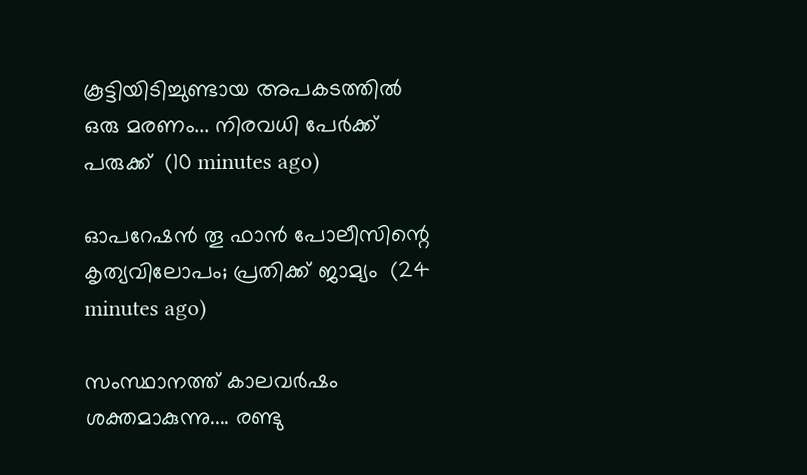കൂട്ടിയിടിച്ചുണ്ടായ അപകടത്തിൽ ഒരു മരണം... നിരവധി പേർക്ക് പരുക്ക്  (10 minutes ago)

ഓപറേഷൻ തൂ ഫാൻ പോലീസിന്റെ കൃത്യവിലോപം; പ്രതിക്ക് ജാമ്യം  (24 minutes ago)

സംസ്ഥാനത്ത് കാലവർഷം ശക്തമാകുന്നു.... രണ്ടു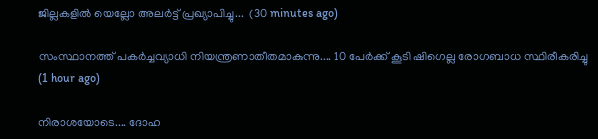ജില്ലകളിൽ യെല്ലോ അലർട്ട് പ്രഖ്യാപിച്ചു...  (30 minutes ago)

സംസ്ഥാനത്ത് പകർച്ചവ്യാധി നിയന്ത്രണാതീതമാകുന്നു.... 10 പേർക്ക് കൂടി ഷിഗെല്ല രോഗബാധ സ്ഥിരീകരിച്ചു  (1 hour ago)

നിരാശയോടെ.... ദോഹ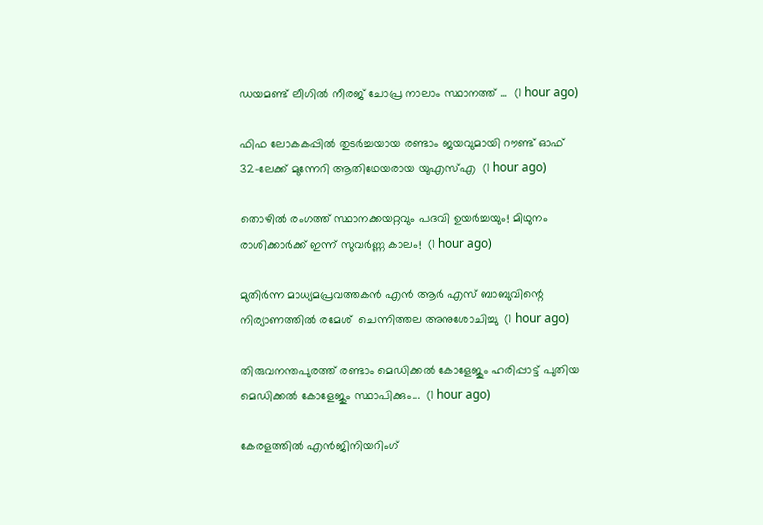ഡയമണ്ട് ലീഗിൽ നീരജ് ചോപ്ര നാലാം സ്ഥാനത്ത് ...  (1 hour ago)

ഫിഫ ലോകകപ്പിൽ തുടർച്ചയായ രണ്ടാം ജയവുമായി റൗണ്ട് ഓഫ് 32-ലേക്ക് മുന്നേറി ആതിഥേയരായ യുഎസ്എ  (1 hour ago)

തൊഴിൽ രംഗത്ത് സ്ഥാനക്കയറ്റവും പദവി ഉയർച്ചയും! മിഥുനം രാശിക്കാർക്ക് ഇന്ന് സുവർണ്ണ കാലം!  (1 hour ago)

മുതിര്‍ന്ന മാധ്യമപ്രവത്തകന്‍ എന്‍ ആര്‍ എസ് ബാബുവിന്റെ നിര്യാണത്തില്‍ രമേശ്  ചെന്നിത്തല അനുശോചിച്ചു  (1 hour ago)

തിരുവനന്തപുരത്ത് രണ്ടാം മെഡിക്കൽ കോളേജും ഹരിപ്പാട്ട് പുതിയ മെഡിക്കൽ കോളേജും സ്ഥാപിക്കും...  (1 hour ago)

കേരളത്തിൽ എൻജിനിയറിംഗ്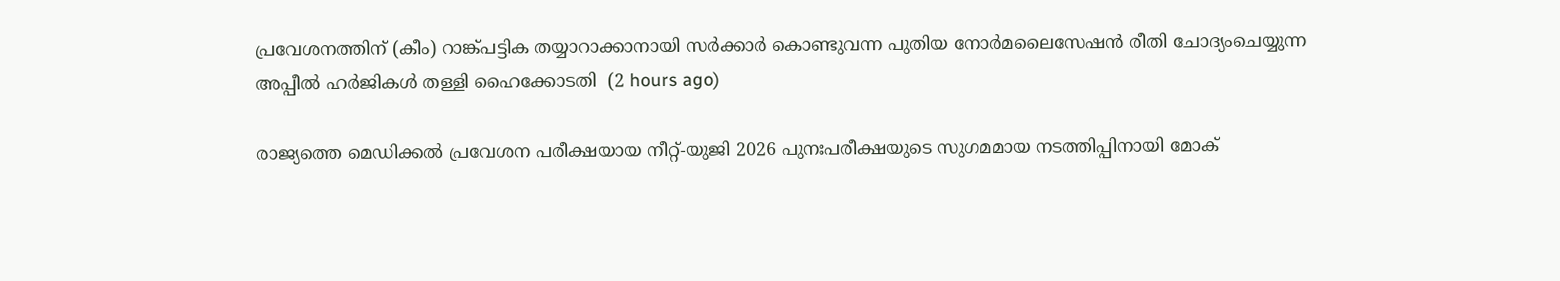പ്രവേശനത്തിന് (കീം) റാങ്ക്പട്ടിക തയ്യാറാക്കാനായി സർക്കാർ കൊണ്ടുവന്ന പുതിയ നോർമലൈസേഷൻ രീതി ചോദ്യംചെയ്യുന്ന അപ്പീൽ ഹർജികൾ തള്ളി ഹൈക്കോടതി  (2 hours ago)

രാജ്യത്തെ മെഡിക്കൽ പ്രവേശന പരീക്ഷയായ നീറ്റ്-യുജി 2026 പുനഃപരീക്ഷയുടെ സുഗമമായ നടത്തിപ്പിനായി മോക്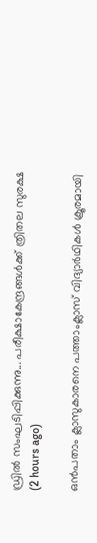ഡ്രിൽ സംഘടിപ്പിക്കുന്നു... പരീക്ഷാകേന്ദ്രങ്ങള്‍ക്ക് ത്രിതല സുരക്ഷ  (2 hours ago)

ഒന്‍പതാം ക്ലാസുകാരനെ പത്താംക്ലാസ് വിദ്യാര്‍ഥികള്‍ ക്രൂരമായി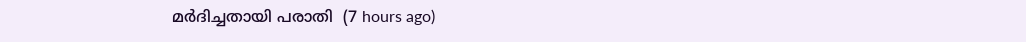മര്‍ദിച്ചതായി പരാതി  (7 hours ago)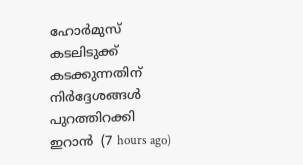ഹോര്‍മുസ് കടലിടുക്ക് കടക്കുന്നതിന് നിര്‍ദ്ദേശങ്ങള്‍ പുറത്തിറക്കി ഇറാന്‍  (7 hours ago)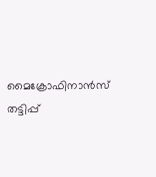മൈക്രോഫിനാന്‍സ് തട്ടിപ്പ്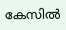കേസില്‍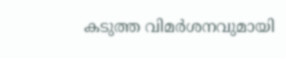കടുത്ത വിമര്‍ശനവുമായി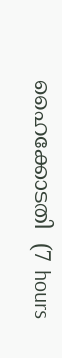ഹൈക്കോടതി  (7 hours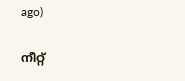ago)

നീറ്റ്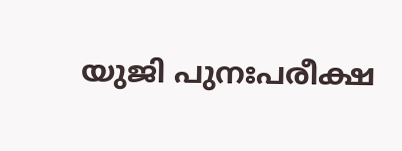യുജി പുനഃപരീക്ഷ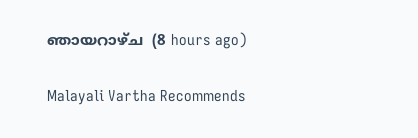ഞായറാഴ്ച  (8 hours ago)

Malayali Vartha Recommends